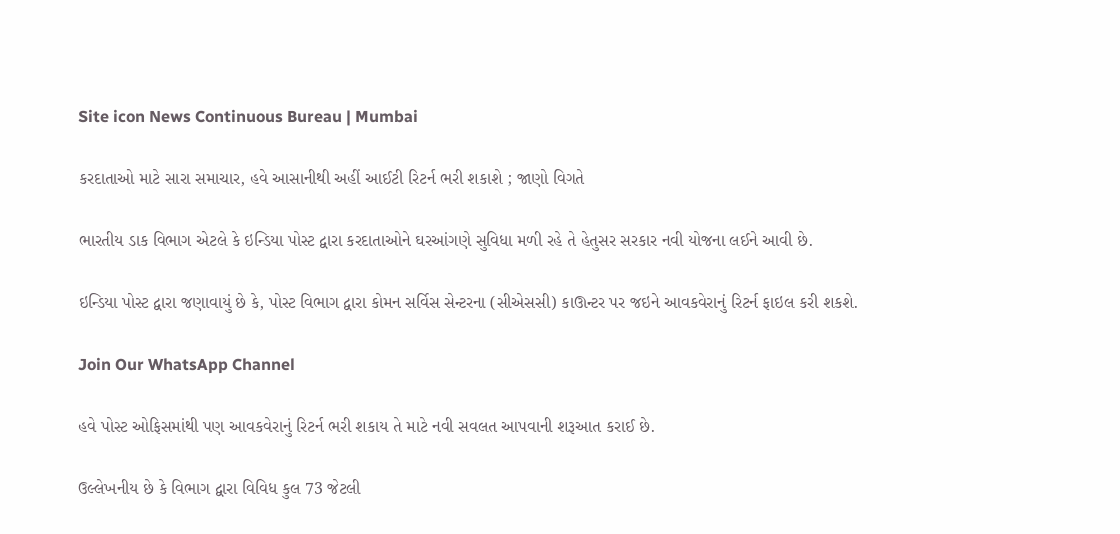Site icon News Continuous Bureau | Mumbai

કરદાતાઓ માટે સારા સમાચાર, હવે આસાનીથી અહીં આઈટી રિટર્ન ભરી શકાશે ; જાણો વિગતે

ભારતીય ડાક વિભાગ એટલે કે ઇન્ડિયા પોસ્ટ દ્વારા કરદાતાઓને ઘરઆંગણે સુવિધા મળી રહે તે હેતુસર સરકાર નવી યોજના લઈને આવી છે.

ઇન્ડિયા પોસ્ટ દ્વારા જણાવાયું છે કે, પોસ્ટ વિભાગ દ્વારા કોમન સર્વિસ સેન્ટરના (સીએસસી) કાઊન્ટર પર જઇને આવકવેરાનું રિટર્ન ફાઇલ કરી શકશે.

Join Our WhatsApp Channel

હવે પોસ્ટ ઓફિસમાંથી પણ આવકવેરાનું રિટર્ન ભરી શકાય તે માટે નવી સવલત આપવાની શરૂઆત કરાઈ છે.

ઉલ્લેખનીય છે કે વિભાગ દ્વારા વિવિધ કુલ 73 જેટલી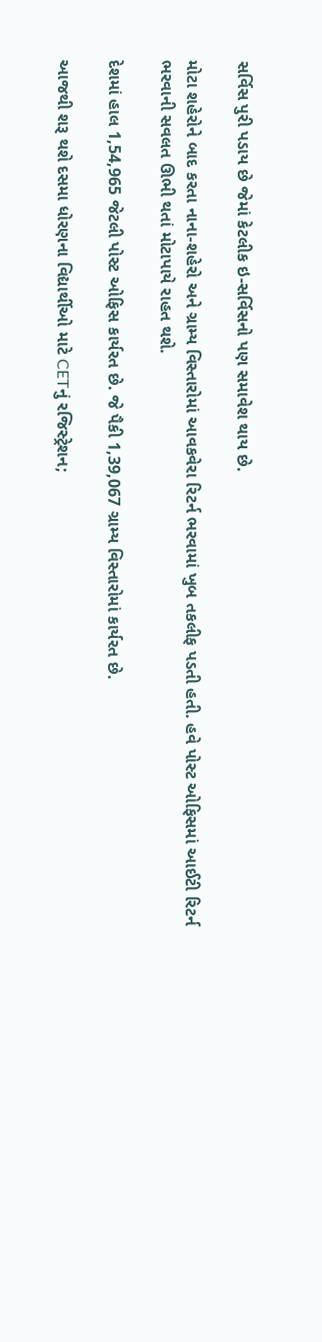સર્વિસ પુરી પડાય છે જેમાં કેટલીક ઇ-સર્વિસનો પણ સમાવેશ થાય છે.

મોટા શહેરોને બાદ કરતા નાના-શહેરો અને ગ્રામ્ય વિસ્તારોમાં આવકવેરા રિટર્ન ભરવામાં ખુબ તકલીફ પડતી હતી. હવે પોસ્ટ ઓફિસમાં આઈટી રિટર્ન ભરવાની સવલત ઊભી થતાં મોટાપાયે રાહત થશે.

દેશમાં હાલ 1,54,965 જેટલી પોસ્ટ ઓફિસ કાર્યરત છે. જે પૈકી 1,39,067 ગ્રામ્ય વિસ્તારોમાં કાર્યરત છે.

આજથી શરૂ થશે દસમા ધોરણના વિદ્યાર્થીઓ માટે CETનું રજિસ્ટ્રેશન;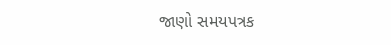જાણો સમયપત્રક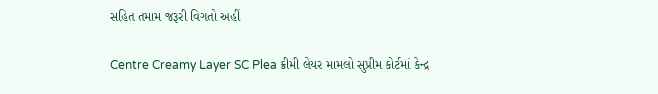સહિત તમામ જરૂરી વિગતો અહીં

Centre Creamy Layer SC Plea ક્રીમી લેયર મામલો સુપ્રીમ કોર્ટમાં કેન્દ્ર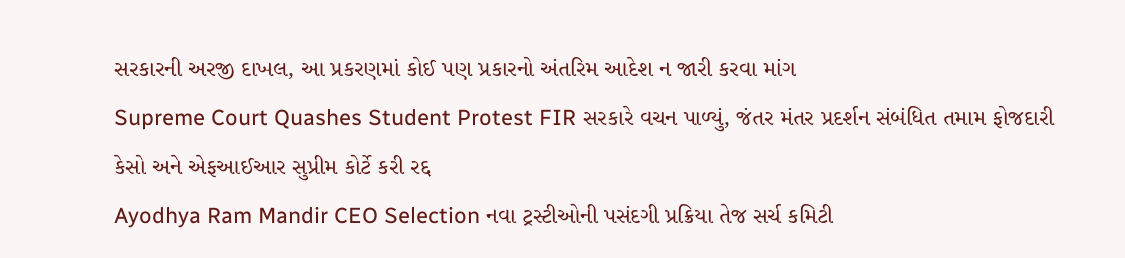સરકારની અરજી દાખલ, આ પ્રકરણમાં કોઈ પણ પ્રકારનો અંતરિમ આદેશ ન જારી કરવા માંગ
Supreme Court Quashes Student Protest FIR સરકારે વચન પાળ્યું, જંતર મંતર પ્રદર્શન સંબંધિત તમામ ફોજદારી કેસો અને એફઆઈઆર સુપ્રીમ કોર્ટે કરી રદ્દ
Ayodhya Ram Mandir CEO Selection નવા ટ્રસ્ટીઓની પસંદગી પ્રક્રિયા તેજ સર્ચ કમિટી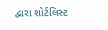દ્વારા શોર્ટલિસ્ટ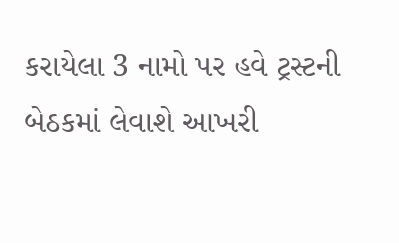કરાયેલા 3 નામો પર હવે ટ્રસ્ટની બેઠકમાં લેવાશે આખરી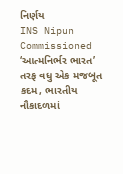નિર્ણય
INS Nipun Commissioned ‘આત્મનિર્ભર ભારત’ તરફ વધુ એક મજબૂત કદમ, ભારતીય નૌકાદળમાં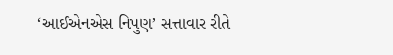‘આઈએનએસ નિપુણ’ સત્તાવાર રીતે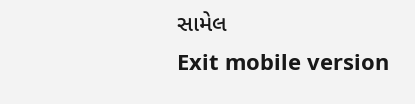સામેલ
Exit mobile version